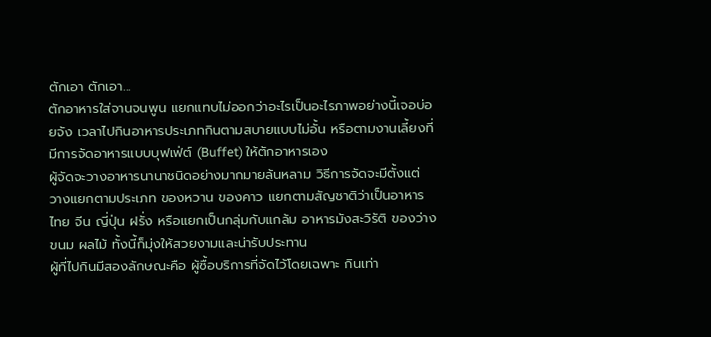ตักเอา ตักเอา...
ตักอาหารใส่จานจนพูน แยกแทบไม่ออกว่าอะไรเป็นอะไรภาพอย่างนี้เจอบ่อยจัง เวลาไปกินอาหารประเภทกินตามสบายแบบไม่อั้น หรือตามงานเลี้ยงที่มีการจัดอาหารแบบบุฟเฟ่ต์ (Buffet) ให้ตักอาหารเอง
ผู้จัดจะวางอาหารนานาชนิดอย่างมากมายล้นหลาม วิธีการจัดจะมีตั้งแต่ วางแยกตามประเภท ของหวาน ของคาว แยกตามสัญชาติว่าเป็นอาหารไทย จีน ญี่ปุ่น ฝรั่ง หรือแยกเป็นกลุ่มกับแกล้ม อาหารมังสะวิรัติ ของว่าง ขนม ผลไม้ ทั้งนี้ก็มุ่งให้สวยงามและน่ารับประทาน
ผู้ที่ไปกินมีสองลักษณะคือ ผู้ซื้อบริการที่จัดไว้โดยเฉพาะ กินเท่า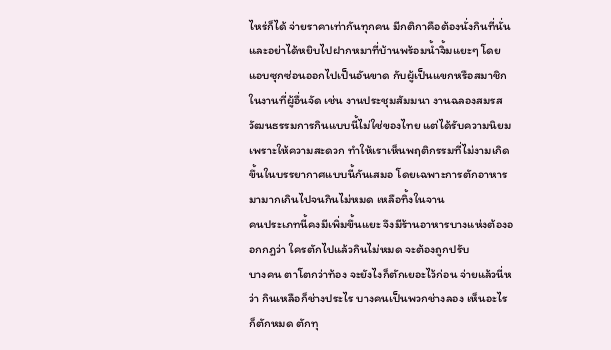ไหร่ก็ได้ จ่ายราคาเท่ากันทุกคน มีกติกาคือต้องนั่งกินที่นั่น และอย่าได้หยิบไปฝากหมาที่บ้านพร้อมน้ำจิ้มแยะๆ โดยแอบซุกซ่อนออกไปเป็นอันขาด กับผู้เป็นแขกหรือสมาชิกในงานที่ผู้อื่นจัด เช่น งานประชุมสัมมนา งานฉลองสมรส
วัฒนธรรมการกินแบบนี้ไม่ใช่ของไทย แต่ได้รับความนิยมเพราะให้ความสะดวก ทำให้เราเห็นพฤติกรรมที่ไม่งามเกิดขึ้นในบรรยากาศแบบนี้กันเสมอ โดยเฉพาะการตักอาหารมามากเกินไปจนกินไม่หมด เหลือทิ้งในจาน
คนประเภทนี้คงมีเพิ่มขึ้นแยะ จึงมีร้านอาหารบางแห่งต้องออกกฎว่า ใครตักไปแล้วกินไม่หมด จะต้องถูกปรับ
บางคน ตาโตกว่าท้อง จะยังไงก็ตักเยอะไว้ก่อน จ่ายแล้วนี่หว่า กินเหลือก็ช่างประไร บางคนเป็นพวกช่างลอง เห็นอะไรก็ตักหมด ตักทุ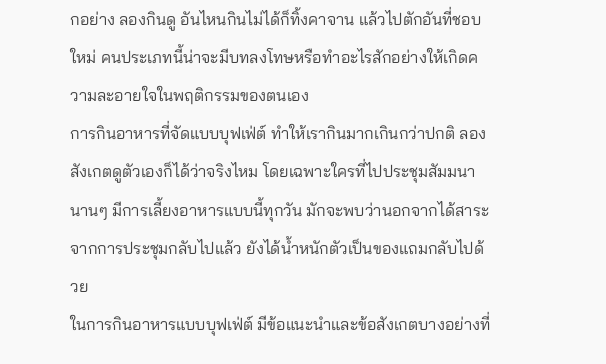กอย่าง ลองกินดู อันไหนกินไม่ได้ก็ทิ้งคาจาน แล้วไปตักอันที่ชอบใหม่ คนประเภทนี้น่าจะมีบทลงโทษหรือทำอะไรสักอย่างให้เกิดความละอายใจในพฤติกรรมของตนเอง
การกินอาหารที่จัดแบบบุฟเฟ่ต์ ทำให้เรากินมากเกินกว่าปกติ ลองสังเกตดูตัวเองก็ได้ว่าจริงไหม โดยเฉพาะใครที่ไปประชุมสัมมนานานๆ มีการเลี้ยงอาหารแบบนี้ทุกวัน มักจะพบว่านอกจากได้สาระจากการประชุมกลับไปแล้ว ยังได้น้ำหนักตัวเป็นของแถมกลับไปด้วย
ในการกินอาหารแบบบุฟเฟ่ต์ มีข้อแนะนำและข้อสังเกตบางอย่างที่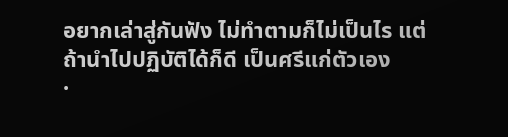อยากเล่าสู่กันฟัง ไม่ทำตามก็ไม่เป็นไร แต่ถ้านำไปปฏิบัติได้ก็ดี เป็นศรีแก่ตัวเอง
·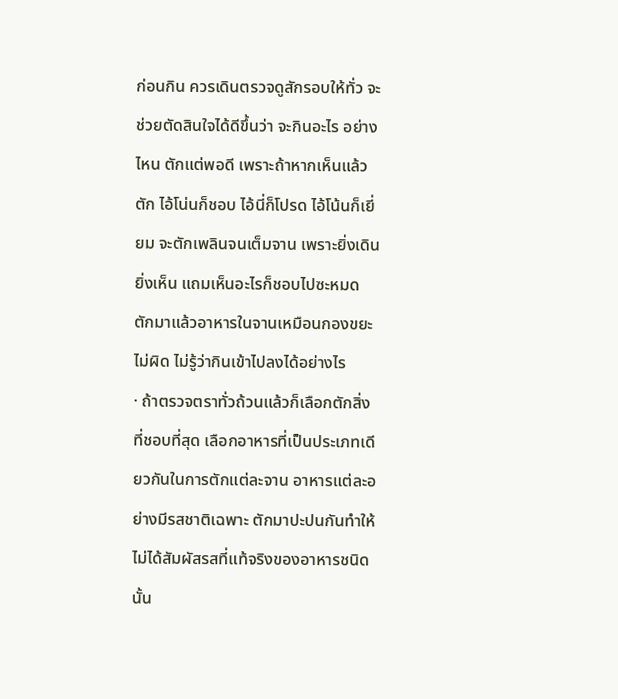ก่อนกิน ควรเดินตรวจดูสักรอบให้ทั่ว จะช่วยตัดสินใจได้ดีขึ้นว่า จะกินอะไร อย่างไหน ตักแต่พอดี เพราะถ้าหากเห็นแล้วตัก ไอ้โน่นก็ชอบ ไอ้นี่ก็โปรด ไอ้โน้นก็เยี่ยม จะตักเพลินจนเต็มจาน เพราะยิ่งเดินยิ่งเห็น แถมเห็นอะไรก็ชอบไปซะหมด ตักมาแล้วอาหารในจานเหมือนกองขยะไม่ผิด ไม่รู้ว่ากินเข้าไปลงได้อย่างไร
· ถ้าตรวจตราทั่วถ้วนแล้วก็เลือกตักสิ่งที่ชอบที่สุด เลือกอาหารที่เป็นประเภทเดียวกันในการตักแต่ละจาน อาหารแต่ละอย่างมีรสชาติเฉพาะ ตักมาปะปนกันทำให้ไม่ได้สัมผัสรสที่แท้จริงของอาหารชนิดนั้น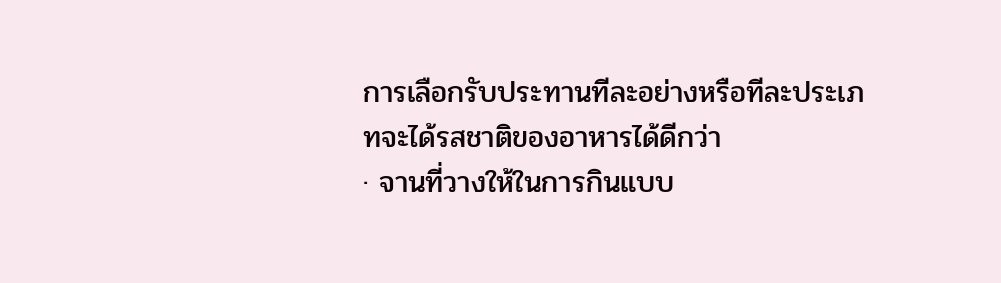การเลือกรับประทานทีละอย่างหรือทีละประเภทจะได้รสชาติของอาหารได้ดีกว่า
· จานที่วางให้ในการกินแบบ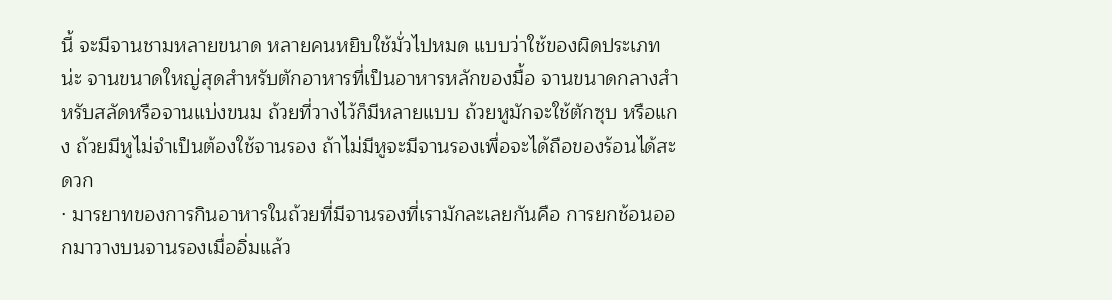นี้ จะมีจานชามหลายขนาด หลายคนหยิบใช้มั่วไปหมด แบบว่าใช้ของผิดประเภทน่ะ จานขนาดใหญ่สุดสำหรับตักอาหารที่เป็นอาหารหลักของมื้อ จานขนาดกลางสำหรับสลัดหรือจานแบ่งขนม ถ้วยที่วางไว้ก็มีหลายแบบ ถ้วยหูมักจะใช้ตักซุบ หรือแกง ถ้วยมีหูไม่จำเป็นต้องใช้จานรอง ถ้าไม่มีหูจะมีจานรองเพื่อจะได้ถือของร้อนได้สะดวก
· มารยาทของการกินอาหารในถ้วยที่มีจานรองที่เรามักละเลยกันคือ การยกช้อนออกมาวางบนจานรองเมื่ออิ่มแล้ว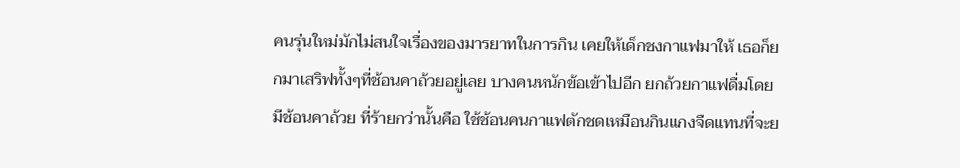คนรุ่นใหม่มักไม่สนใจเรื่องของมารยาทในการกิน เคยให้เด็กชงกาแฟมาให้ เธอก็ยกมาเสริฟทั้งๆที่ช้อนคาถ้วยอยู่เลย บางคนหนักข้อเข้าไปอีก ยกถ้วยกาแฟดื่มโดยมีช้อนคาถ้วย ที่ร้ายกว่านั้นคือ ใช้ช้อนคนกาแฟตักชดเหมือนกินแกงจืดแทนที่จะย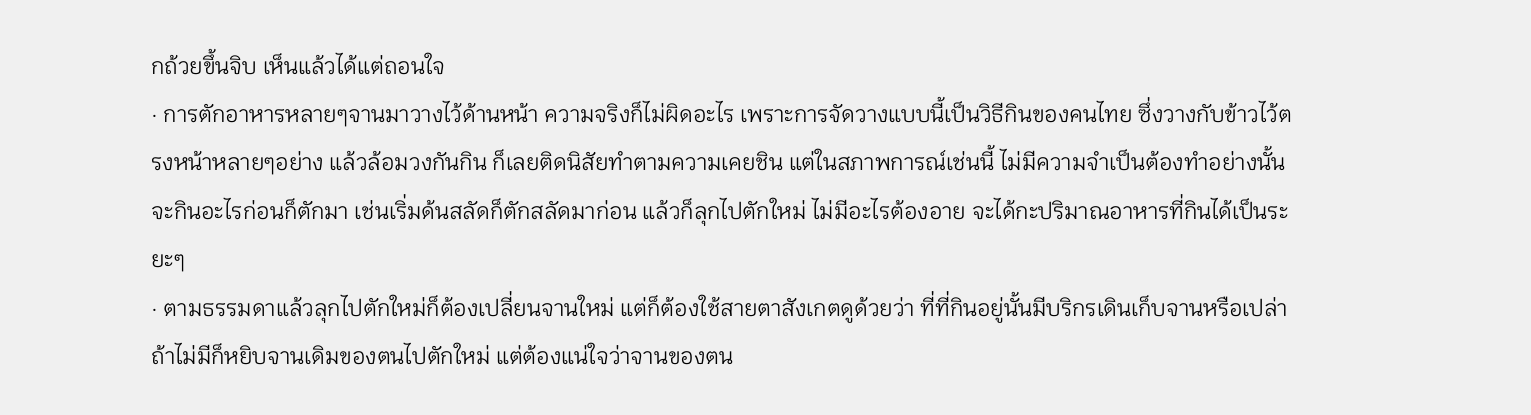กถ้วยขึ้นจิบ เห็นแล้วได้แต่ถอนใจ
· การตักอาหารหลายๆจานมาวางไว้ด้านหน้า ความจริงก็ไม่ผิดอะไร เพราะการจัดวางแบบนี้เป็นวิธีกินของคนไทย ซึ่งวางกับข้าวไว้ตรงหน้าหลายๆอย่าง แล้วล้อมวงกันกิน ก็เลยติดนิสัยทำตามความเคยชิน แต่ในสภาพการณ์เช่นนี้ ไม่มีความจำเป็นต้องทำอย่างนั้น จะกินอะไรก่อนก็ตักมา เช่นเริ่มด้นสลัดก็ตักสลัดมาก่อน แล้วก็ลุกไปตักใหม่ ไม่มีอะไรต้องอาย จะได้กะปริมาณอาหารที่กินได้เป็นระยะๆ
· ตามธรรมดาแล้วลุกไปตักใหม่ก็ต้องเปลี่ยนจานใหม่ แต่ก็ต้องใช้สายตาสังเกตดูด้วยว่า ที่ที่กินอยู่นั้นมีบริกรเดินเก็บจานหรือเปล่า ถ้าไม่มีก็หยิบจานเดิมของตนไปตักใหม่ แต่ต้องแน่ใจว่าจานของตน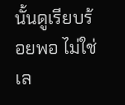นั้นดูเรียบร้อยพอ ไม่ใช่เล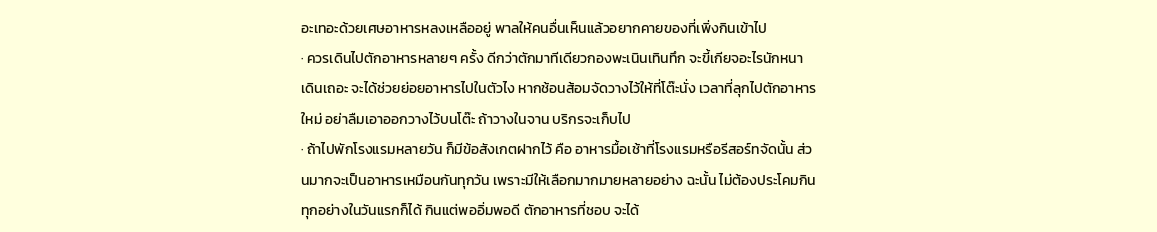อะเทอะด้วยเศษอาหารหลงเหลืออยู่ พาลให้คนอื่นเห็นแล้วอยากคายของที่เพิ่งกินเข้าไป
· ควรเดินไปตักอาหารหลายๆ ครั้ง ดีกว่าตักมาทีเดียวกองพะเนินเทินทึก จะขี้เกียจอะไรนักหนา เดินเถอะ จะได้ช่วยย่อยอาหารไปในตัวไง หากช้อนส้อมจัดวางไว้ให้ที่โต๊ะนั่ง เวลาที่ลุกไปตักอาหารใหม่ อย่าลืมเอาออกวางไว้บนโต๊ะ ถ้าวางในจาน บริกรจะเก็บไป
· ถ้าไปพักโรงแรมหลายวัน ก็มีข้อสังเกตฝากไว้ คือ อาหารมื้อเช้าที่โรงแรมหรือรีสอร์ทจัดนั้น ส่วนมากจะเป็นอาหารเหมือนกันทุกวัน เพราะมีให้เลือกมากมายหลายอย่าง ฉะนั้น ไม่ต้องประโคมกินทุกอย่างในวันแรกก็ได้ กินแต่พออิ่มพอดี ตักอาหารที่ชอบ จะได้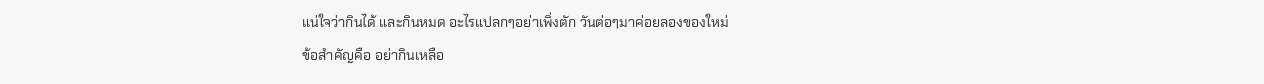แน่ใจว่ากินได้ และกินหมด อะไรแปลกๆอย่าเพิ่งตัก วันต่อๆมาค่อยลองของใหม่
ข้อสำคัญคือ อย่ากินเหลือ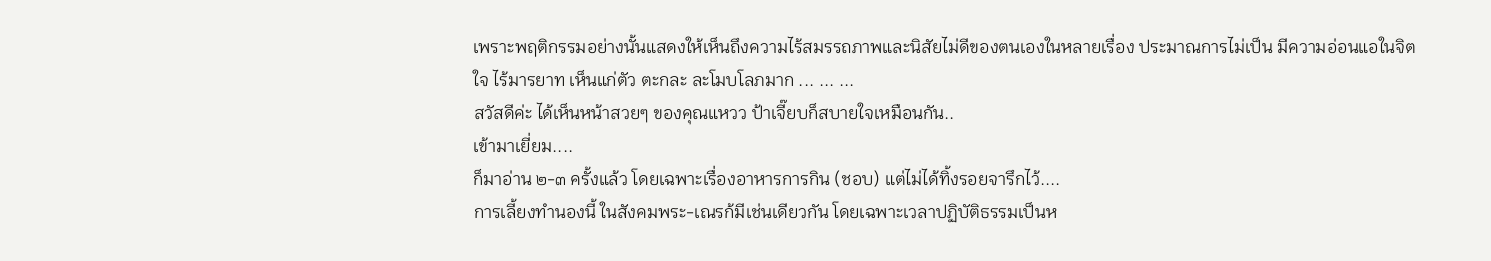เพราะพฤติกรรมอย่างนั้นแสดงให้เห็นถึงความไร้สมรรถภาพและนิสัยไม่ดีของตนเองในหลายเรื่อง ประมาณการไม่เป็น มีความอ่อนแอในจิตใจ ไร้มารยาท เห็นแก่ตัว ตะกละ ละโมบโลภมาก ... ... ...
สวัสดีค่ะ ได้เห็นหน้าสวยๆ ของคุณแหวว ป้าเจี๊ยบก็สบายใจเหมือนกัน..
เข้ามาเยี่ยม....
ก็มาอ่าน ๒-๓ ครั้งแล้ว โดยเฉพาะเรื่องอาหารการกิน (ชอบ) แต่ไม่ได้ทิ้งรอยจารึกไว้....
การเลี้ยงทำนองนี้ ในสังคมพระ-เณรก้มีเช่นเดียวกัน โดยเฉพาะเวลาปฏิบัติธรรมเป็นห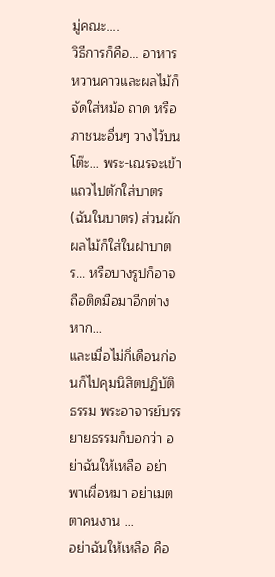มู่คณะ....
วิธีการก็คือ... อาหารหวานคาวและผลไม้ก็จัดใส่หม้อ ถาด หรือภาชนะอื่นๆ วางไว้บนโต๊ะ... พระ-เณรจะเข้าแถวไปตักใส่บาตร (ฉันในบาตร) ส่วนผักผลไม้ก็ใส่ในฝาบาตร... หรือบางรูปก็อาจถือติดมือมาอีกต่างหาก...
และเมื่อไม่กิ่เดือนก่อนก็ไปคุมนิสิตปฏิบัติธรรม พระอาจารย์บรรยายธรรมก็บอกว่า อย่าฉันให้เหลือ อย่าพาเผื่อหมา อย่าเมตตาคนงาน ...
อย่าฉันให้เหลือ คือ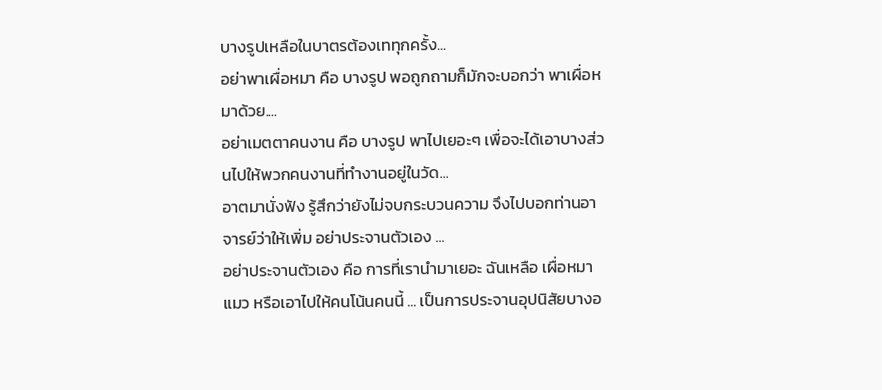บางรูปเหลือในบาตรต้องเททุกครั้ง...
อย่าพาเผื่อหมา คือ บางรูป พอถูกถามก็มักจะบอกว่า พาเผื่อหมาด้วย....
อย่าเมตตาคนงาน คือ บางรูป พาไปเยอะๆ เพื่อจะได้เอาบางส่วนไปให้พวกคนงานที่ทำงานอยู่ในวัด...
อาตมานั่งฟัง รู้สึกว่ายังไม่จบกระบวนความ จึงไปบอกท่านอาจารย์ว่าให้เพิ่ม อย่าประจานตัวเอง ...
อย่าประจานตัวเอง คือ การที่เรานำมาเยอะ ฉันเหลือ เผื่อหมาแมว หรือเอาไปให้คนโน้นคนนี้ ... เป็นการประจานอุปนิสัยบางอ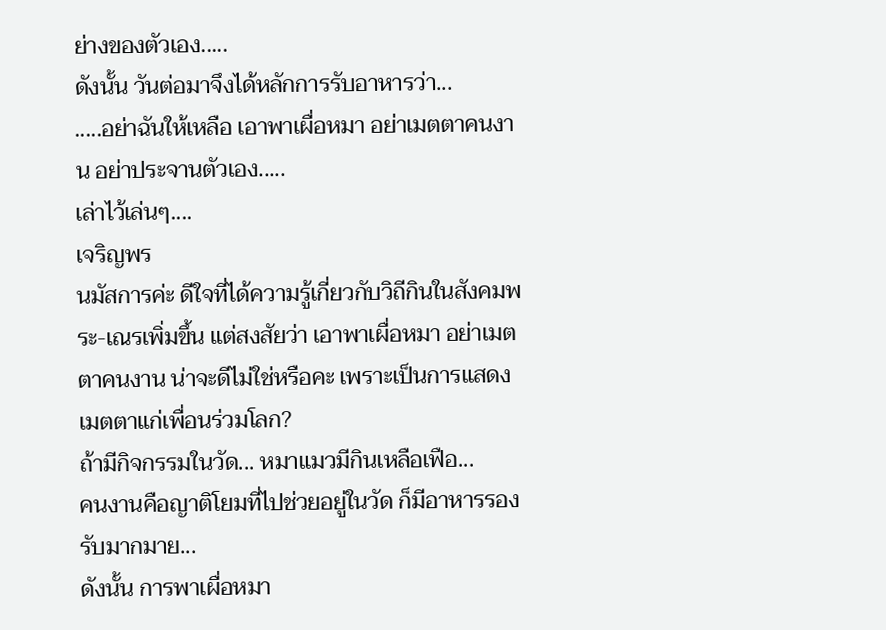ย่างของตัวเอง.....
ดังนั้น วันต่อมาจึงได้หลักการรับอาหารว่า...
.....อย่าฉันให้เหลือ เอาพาเผื่อหมา อย่าเมตตาคนงาน อย่าประจานตัวเอง.....
เล่าไว้เล่นๆ....
เจริญพร
นมัสการค่ะ ดีใจที่ได้ความรู้เกี่ยวกับวิถีกินในสังคมพระ-เณรเพิ่มขึ้น แต่สงสัยว่า เอาพาเผื่อหมา อย่าเมตตาคนงาน น่าจะดีไม่ใช่หรือคะ เพราะเป็นการแสดงเมตตาแก่เพื่อนร่วมโลก?
ถ้ามีกิจกรรมในวัด... หมาแมวมีกินเหลือเฟือ...
คนงานคือญาติโยมที่ไปช่วยอยู่ในวัด ก็มีอาหารรองรับมากมาย...
ดังนั้น การพาเผื่อหมา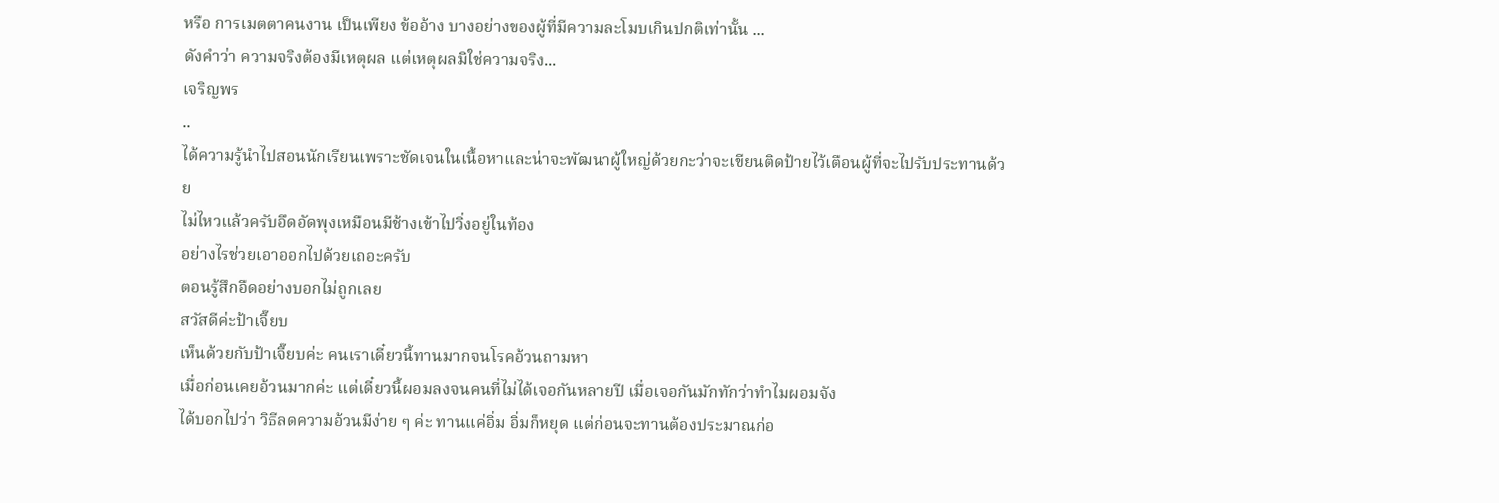หรือ การเมตตาคนงาน เป็นเพียง ข้ออ้าง บางอย่างของผู้ที่มีความละโมบเกินปกติเท่านั้น ...
ดังคำว่า ความจริงต้องมีเหตุผล แต่เหตุผลมิใช่ความจริง...
เจริญพร
..
ได้ความรู้นำไปสอนนักเรียนเพราะชัดเจนในเนื้อหาและน่าจะพัฒนาผู้ใหญ่ด้วยกะว่าจะเขียนติดป้ายไว้เตือนผู้ที่จะไปรับประทานด้วย
ไม่ไหวแล้วครับอึดอัดพุงเหมือนมีช้างเข้าไปวิ่งอยู่ในท้อง
อย่างไรช่วยเอาออกไปด้วยเถอะครับ
ตอนรู้สึกอืดอย่างบอกไม่ถูกเลย
สวัสดีค่ะป้าเจี๊ยบ
เห็นด้วยกับป้าเจี๊ยบค่ะ คนเราเดี๋ยวนี้ทานมากจนโรคอ้วนถามหา
เมื่อก่อนเคยอ้วนมากค่ะ แต่เดี๋ยวนี้ผอมลงจนคนที่ไม่ได้เจอกันหลายปี เมื่อเจอกันมักทักว่าทำไมผอมจัง
ได้บอกไปว่า วิธีลดความอ้วนมีง่าย ๆ ค่ะ ทานแค่อิ่ม อิ่มก็หยุด แต่ก่อนจะทานต้องประมาณก่อ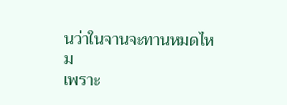นว่าในจานจะทานหมดไหม
เพราะ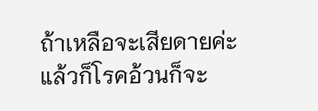ถ้าเหลือจะเสียดายค่ะ แล้วก็โรคอ้วนก็จะ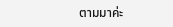ตามมาค่ะ